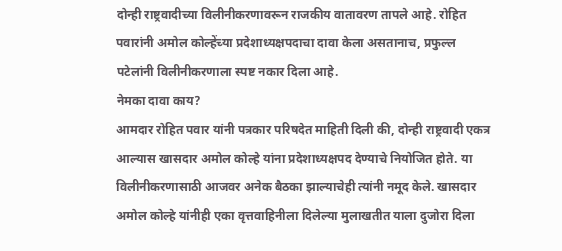दोन्ही राष्ट्रवादीच्या विलीनीकरणावरून राजकीय वातावरण तापले आहे. रोहित पवारांनी अमोल कोल्हेंच्या प्रदेशाध्यक्षपदाचा दावा केला असतानाच, प्रफुल्ल पटेलांनी विलीनीकरणाला स्पष्ट नकार दिला आहे.
नेमका दावा काय?
आमदार रोहित पवार यांनी पत्रकार परिषदेत माहिती दिली की, दोन्ही राष्ट्रवादी एकत्र आल्यास खासदार अमोल कोल्हे यांना प्रदेशाध्यक्षपद देण्याचे नियोजित होते. या विलीनीकरणासाठी आजवर अनेक बैठका झाल्याचेही त्यांनी नमूद केले. खासदार अमोल कोल्हे यांनीही एका वृत्तवाहिनीला दिलेल्या मुलाखतीत याला दुजोरा दिला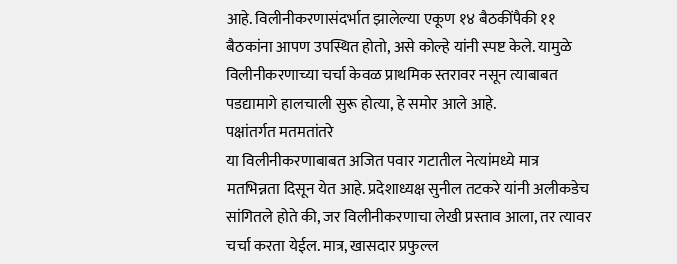आहे. विलीनीकरणासंदर्भात झालेल्या एकूण १४ बैठकींपैकी ११ बैठकांना आपण उपस्थित होतो, असे कोल्हे यांनी स्पष्ट केले. यामुळे विलीनीकरणाच्या चर्चा केवळ प्राथमिक स्तरावर नसून त्याबाबत पडद्यामागे हालचाली सुरू होत्या, हे समोर आले आहे.
पक्षांतर्गत मतमतांतरे
या विलीनीकरणाबाबत अजित पवार गटातील नेत्यांमध्ये मात्र मतभिन्नता दिसून येत आहे. प्रदेशाध्यक्ष सुनील तटकरे यांनी अलीकडेच सांगितले होते की, जर विलीनीकरणाचा लेखी प्रस्ताव आला, तर त्यावर चर्चा करता येईल. मात्र, खासदार प्रफुल्ल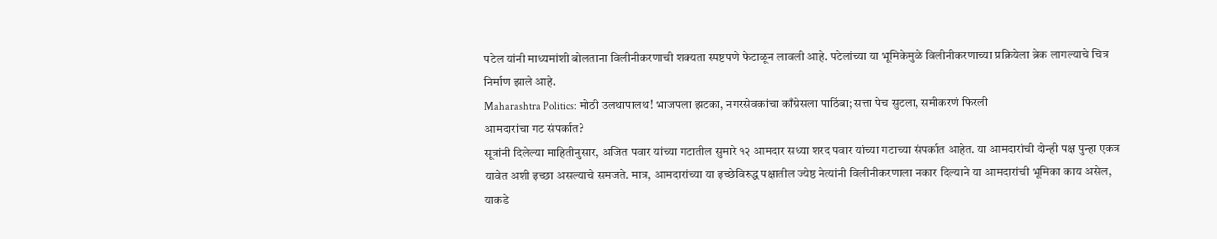पटेल यांनी माध्यमांशी बोलताना विलीनीकरणाची शक्यता स्पष्टपणे फेटाळून लावली आहे. पटेलांच्या या भूमिकेमुळे विलीनीकरणाच्या प्रक्रियेला ब्रेक लागल्याचे चित्र निर्माण झाले आहे.
Maharashtra Politics: मोठी उलथापालथ! भाजपला झटका, नगरसेवकांचा काँग्रेसला पाठिंबा; सत्ता पेच सुटला, समीकरणं फिरली
आमदारांचा गट संपर्कात?
सूत्रांनी दिलेल्या माहितीनुसार, अजित पवार यांच्या गटातील सुमारे १२ आमदार सध्या शरद पवार यांच्या गटाच्या संपर्कात आहेत. या आमदारांची दोन्ही पक्ष पुन्हा एकत्र यावेत अशी इच्छा असल्याचे समजते. मात्र, आमदारांच्या या इच्छेविरुद्ध पक्षातील ज्येष्ठ नेत्यांनी विलीनीकरणाला नकार दिल्याने या आमदारांची भूमिका काय असेल, याकडे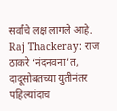सर्वांचे लक्ष लागले आहे.
Raj Thackeray: राज ठाकरे ‘नंदनवना’त, दादूसोबतच्या युतीनंतर पहिल्यांदाच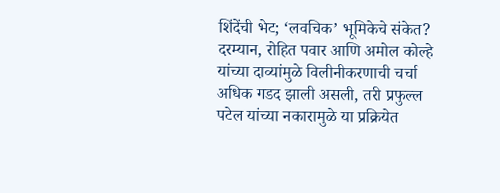शिंदेंची भेट; ‘लवचिक’ भूमिकेचे संकेत?
दरम्यान, रोहित पवार आणि अमोल कोल्हे यांच्या दाव्यांमुळे विलीनीकरणाची चर्चा अधिक गडद झाली असली, तरी प्रफुल्ल पटेल यांच्या नकारामुळे या प्रक्रियेत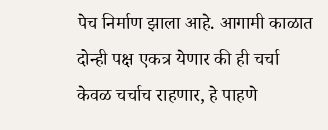पेच निर्माण झाला आहे. आगामी काळात दोन्ही पक्ष एकत्र येणार की ही चर्चा केवळ चर्चाच राहणार, हे पाहणे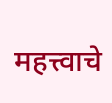महत्त्वाचे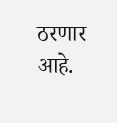ठरणार आहे.